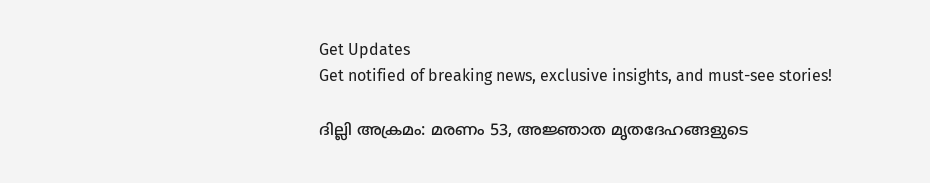Get Updates
Get notified of breaking news, exclusive insights, and must-see stories!

ദില്ലി അക്രമം: മരണം 53, അജ്ഞാത മൃതദേഹങ്ങളുടെ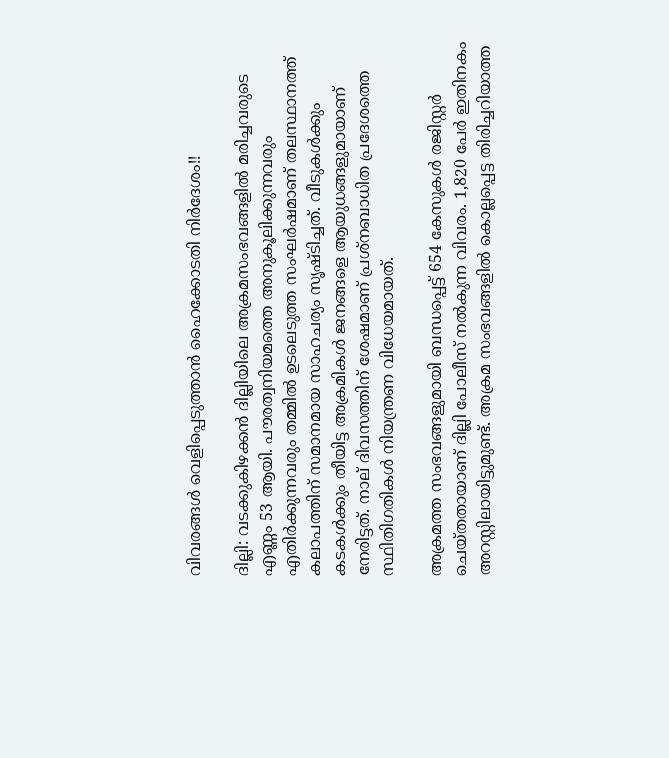വിവരങ്ങള്‍ വെളിപ്പെടുത്താന്‍ ഹൈക്കോടതി നിര്‍ദേശം!!

ദില്ലി: വടക്കുകിഴക്കന്‍ ദില്ലിയിലെ അക്രമസംഭവങ്ങളില്‍ മരിച്ചവരുടെ എണ്ണം 53 ആയി. പൗരത്വനിയമത്തെ അനുകൂലിക്കുന്നവരും എതിര്‍ക്കുന്നവരും തമ്മില്‍ ഉടലെടുത്ത സംഘര്‍ഷമാണ് തലസ്ഥാനത്ത് കലാപത്തിന് സമാനമായ സാഹചര്യം സൃഷ്ടിച്ചത്. വീടുകള്‍ക്കും കടകള്‍ക്കും തീയിട്ട അക്രമികള്‍ ജനങ്ങളെ ആയുധങ്ങളുമായാണ് നേരിട്ടത്. നാല് ദിവസത്തിന് ശേഷമാണ് പ്രശ്നബാധിത പ്രദേശത്തെ സ്ഥിതിഗതികള്‍ നിയന്ത്രണ വിധേയമായത്.

അക്രമത്ത സംഭവങ്ങളുമായി ബന്ധപ്പെട്ട് 654 കേസുകള്‍ രജിസ്റ്റര്‍ ചെയ്തതായാണ് ദില്ലി പോലീസ് നല്‍കുന്ന വിവരം. 1,820 പേര്‍ ഇതിനകം അറസ്റ്റിലായിട്ടുമുണ്ട്. അക്രമ സംഭവങ്ങളില്‍ കൊല്ലപ്പെട്ട തിരിച്ചറിയാത്ത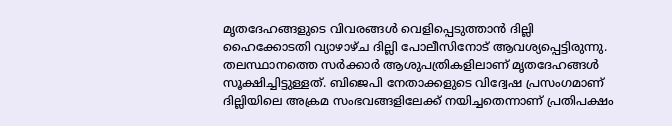മൃതദേഹങ്ങളുടെ വിവരങ്ങള്‍ വെളിപ്പെടുത്താന്‍ ദില്ലി ഹൈക്കോടതി വ്യാഴാഴ്ച ദില്ലി പോലീസിനോട് ആവശ്യപ്പെട്ടിരുന്നു. തലസ്ഥാനത്തെ സര്‍ക്കാര്‍ ആശുപത്രികളിലാണ് മ‍ൃതദേഹങ്ങള്‍ സൂക്ഷിച്ചിട്ടുള്ളത്. ബിജെപി നേതാക്കളുടെ വിദ്വേഷ പ്രസംഗമാണ് ദില്ലിയിലെ അക്രമ സംഭവങ്ങളിലേക്ക് നയിച്ചതെന്നാണ് പ്രതിപക്ഷം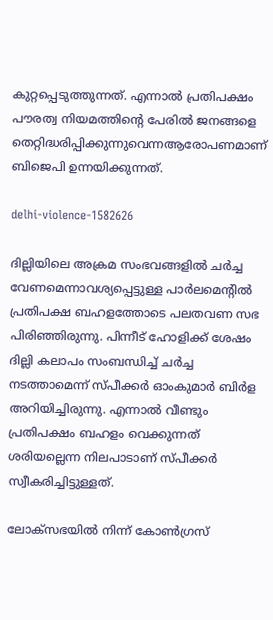കുറ്റപ്പെടുത്തുന്നത്. എന്നാല്‍ പ്രതിപക്ഷം പൗരത്വ നിയമത്തിന്റെ പേരില്‍ ജനങ്ങളെ തെറ്റിദ്ധരിപ്പിക്കുന്നുവെന്നആരോപണമാണ് ബിജെപി ഉന്നയിക്കുന്നത്.

delhi-violence-1582626

ദില്ലിയിലെ അക്രമ സംഭവങ്ങളില്‍ ചര്‍ച്ച വേണമെന്നാവശ്യപ്പെട്ടുള്ള പാര്‍ലമെന്റില്‍ പ്രതിപക്ഷ ബഹളത്തോടെ പലതവണ സഭ പിരിഞ്ഞിരുന്നു. പിന്നീട് ഹോളിക്ക് ശേഷം ദില്ലി കലാപം സംബന്ധിച്ച് ചര്‍ച്ച നടത്താമെന്ന് സ്പീക്കര്‍ ഓംകുമാര്‍ ബിര്‍ള അറിയിച്ചിരുന്നു. എന്നാല്‍ വീണ്ടും പ്രതിപക്ഷം ബഹളം വെക്കുന്നത് ശരിയല്ലെന്ന നിലപാടാണ് സ്പീക്കര്‍ സ്വീകരിച്ചിട്ടുള്ളത്.

ലോക്സഭയില്‍ നിന്ന് കോണ്‍ഗ്രസ്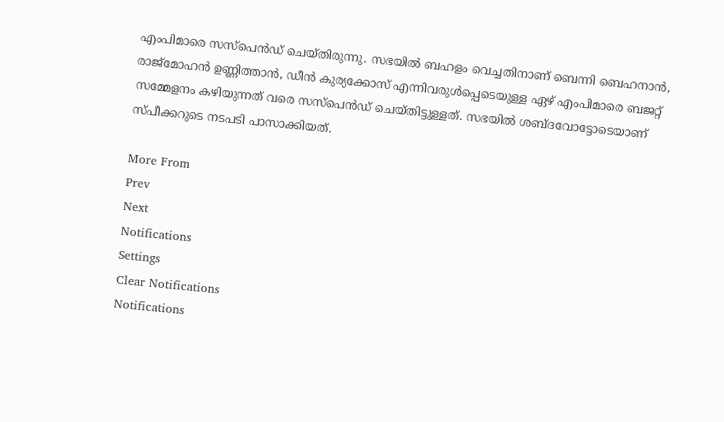എംപിമാരെ സസ്പെന്‍ഡ് ചെയ്തിരുന്നു. സഭയില്‍ ബഹളം വെച്ചതിനാണ് ബെന്നി ബെഹനാന്‍, രാജ്മോഹന്‍ ഉണ്ണിത്താന്‍, ഡീന്‍ കുര്യക്കോസ് എന്നിവരുള്‍പ്പെടെയുള്ള ഏഴ് എംപിമാരെ ബജറ്റ് സമ്മേളനം കഴിയുന്നത് വരെ സസ്പെന്‍ഡ് ചെയ്തിട്ടുള്ളത്. സഭയില്‍ ശബ്ദവോട്ടോടെയാണ് സ്പീക്കറുടെ നടപടി പാസാക്കിയത്.

More From
Prev
Next
Notifications
Settings
Clear Notifications
Notifications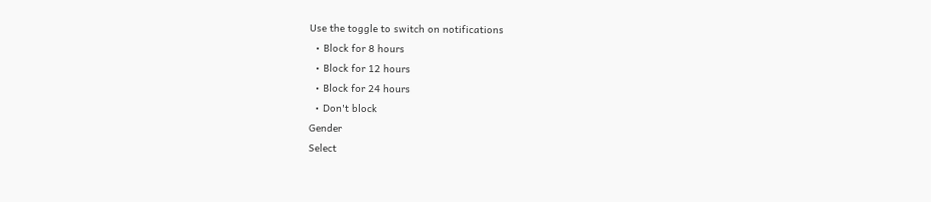Use the toggle to switch on notifications
  • Block for 8 hours
  • Block for 12 hours
  • Block for 24 hours
  • Don't block
Gender
Select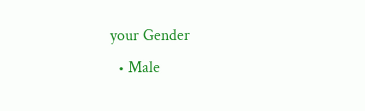your Gender
  • Male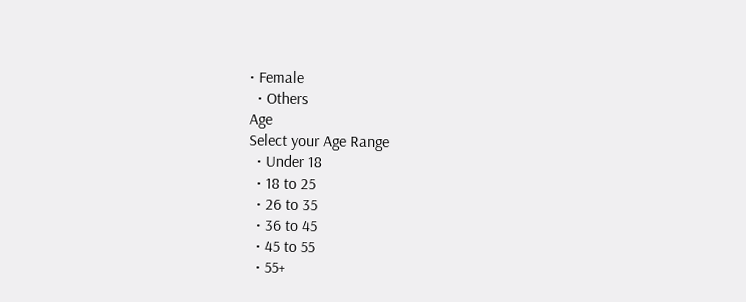• Female
  • Others
Age
Select your Age Range
  • Under 18
  • 18 to 25
  • 26 to 35
  • 36 to 45
  • 45 to 55
  • 55+